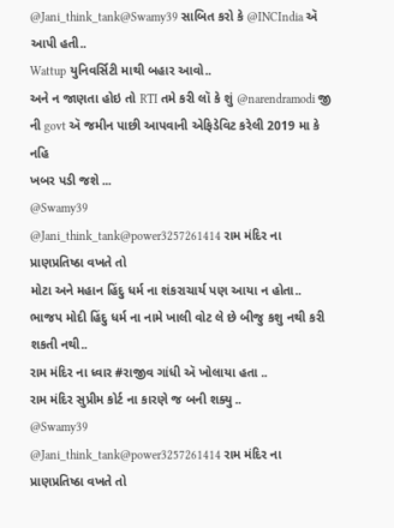@Jani_think_tank@Swamy39 સાબિત કરો કે @INCIndia ઍ આપી હતી..
Wattup યુનિવર્સિટી માથી બહાર આવો..
અને ન જાણતા હોઇ તો RTI તમે કરી લૉ કે શું @narendramodi જી ની govt ઍ જમીન પાછી આપવાની એફિડેવિટ કરેલી 2019 મા કે નહિ
ખબર પડી જશે ...
@Swamy39
@Jani_think_tank@power3257261414 રામ મંદિર ના પ્રાણપ્રતિષ્ઠા વખતે તો
મોટા અને મહાન હિંદુ ધર્મ ના શંકરાચાર્ય પણ આયા ન હોતા..
ભાજપ મોદી હિંદુ ધર્મ ના નામે ખાલી વોટ લે છે બીજુ કશુ નથી કરી શકતી નથી..
રામ મંદિર ના ધ્વાર #રાજીવ ગાંધી ઍ ખોલાયા હતા ..
રામ મંદિર સુપ્રીમ કોર્ટ ના કારણે જ બની શક્યુ ..
@Swamy39
@Jani_think_tank@power3257261414 રામ મંદિર ના પ્રાણપ્રતિષ્ઠા વખતે તો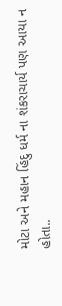મોટા અને મહાન હિંદુ ધર્મ ના શંકરાચાર્ય પણ આયા ન હોતા..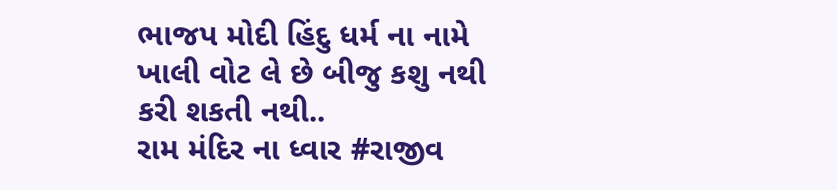ભાજપ મોદી હિંદુ ધર્મ ના નામે ખાલી વોટ લે છે બીજુ કશુ નથી કરી શકતી નથી..
રામ મંદિર ના ધ્વાર #રાજીવ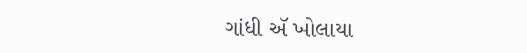ગાંધી ઍ ખોલાયા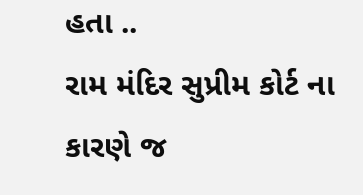હતા ..
રામ મંદિર સુપ્રીમ કોર્ટ ના કારણે જ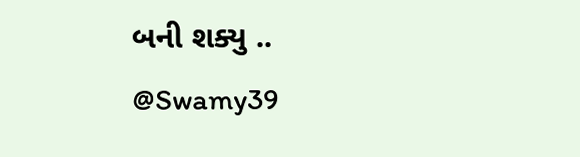બની શક્યુ ..
@Swamy39